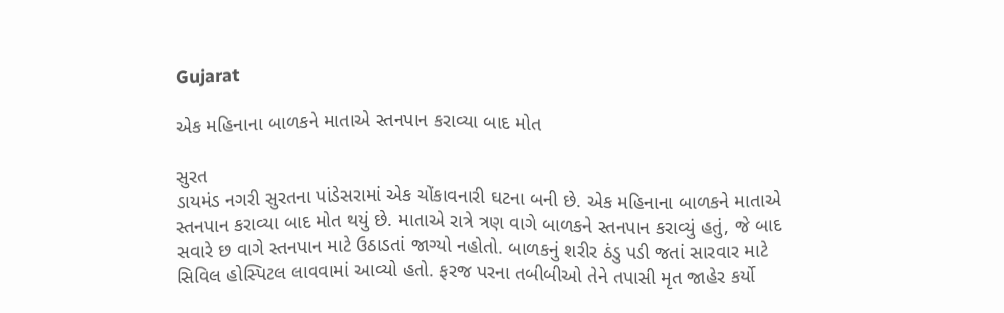Gujarat

એક મહિનાના બાળકને માતાએ સ્તનપાન કરાવ્યા બાદ મોત

સુરત
ડાયમંડ નગરી સુરતના પાંડેસરામાં એક ચોંકાવનારી ઘટના બની છે. એક મહિનાના બાળકને માતાએ સ્તનપાન કરાવ્યા બાદ મોત થયું છે. માતાએ રાત્રે ત્રણ વાગે બાળકને સ્તનપાન કરાવ્યું હતું, જે બાદ સવારે છ વાગે સ્તનપાન માટે ઉઠાડતાં જાગ્યો નહોતો. બાળકનું શરીર ઠંડુ પડી જતાં સારવાર માટે સિવિલ હોસ્પિટલ લાવવામાં આવ્યો હતો. ફરજ પરના તબીબીઓ તેને તપાસી મૃત જાહેર કર્યો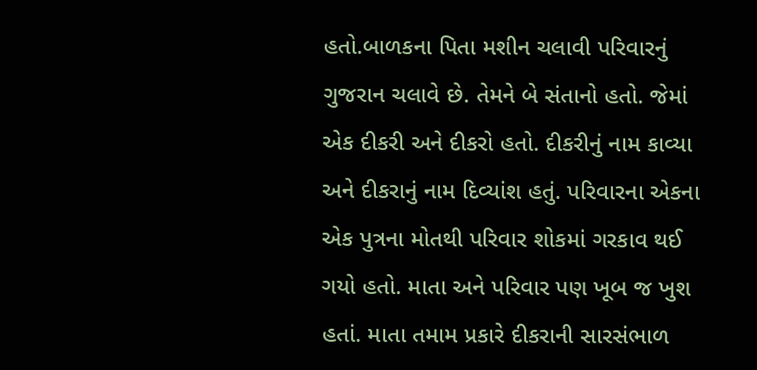હતો.બાળકના પિતા મશીન ચલાવી પરિવારનું ગુજરાન ચલાવે છે. તેમને બે સંતાનો હતો. જેમાં એક દીકરી અને દીકરો હતો. દીકરીનું નામ કાવ્યા અને દીકરાનું નામ દિવ્યાંશ હતું. પરિવારના એકના એક પુત્રના મોતથી પરિવાર શોકમાં ગરકાવ થઈ ગયો હતો. માતા અને પરિવાર પણ ખૂબ જ ખુશ હતાં. માતા તમામ પ્રકારે દીકરાની સારસંભાળ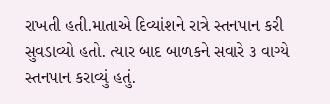રાખતી હતી.માતાએ દિવ્યાંશને રાત્રે સ્તનપાન કરી સુવડાવ્યો હતો. ત્યાર બાદ બાળકને સવારે ૩ વાગ્યે સ્તનપાન કરાવ્યું હતું.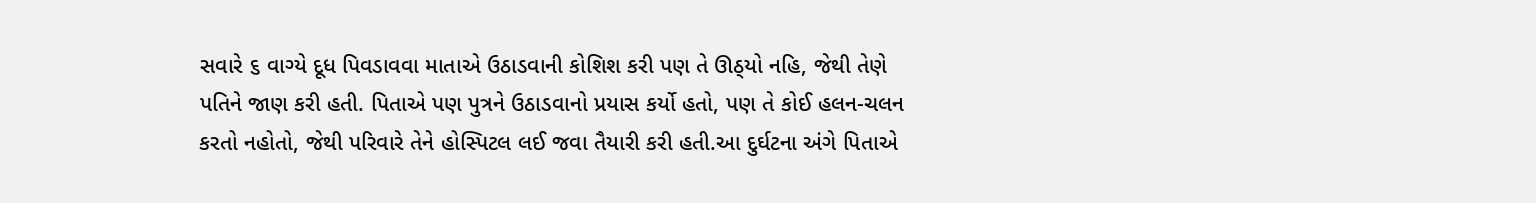સવારે ૬ વાગ્યે દૂધ પિવડાવવા માતાએ ઉઠાડવાની કોશિશ કરી પણ તે ઊઠ્‌યો નહિ, જેથી તેણે પતિને જાણ કરી હતી. પિતાએ પણ પુત્રને ઉઠાડવાનો પ્રયાસ કર્યો હતો, પણ તે કોઈ હલન-ચલન કરતો નહોતો, જેથી પરિવારે તેને હોસ્પિટલ લઈ જવા તૈયારી કરી હતી.આ દુર્ઘટના અંગે પિતાએ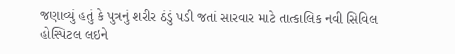જણાવ્યું હતું કે પુત્રનું શરીર ઠંડું પડી જતાં સારવાર માટે તાત્કાલિક નવી સિવિલ હોસ્પિટલ લઇને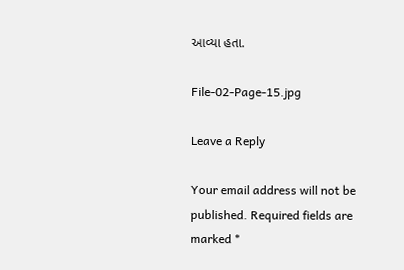આવ્યા હતા.

File-02-Page-15.jpg

Leave a Reply

Your email address will not be published. Required fields are marked *